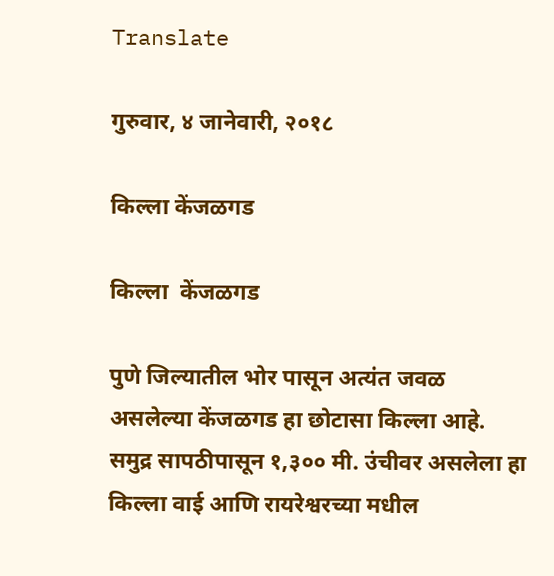Translate

गुरुवार, ४ जानेवारी, २०१८

किल्ला केंजळगड

किल्ला  केंजळगड

पुणे जिल्यातील भोर पासून अत्यंत जवळ असलेल्या केंजळगड हा छोटासा किल्ला आहे. समुद्र सापठीपासून १,३०० मी. उंचीवर असलेला हा किल्ला वाई आणि रायरेश्वरच्या मधील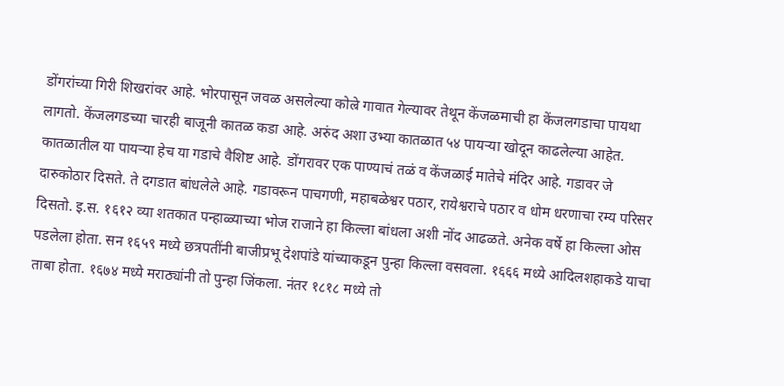डोंगरांच्या गिरी शिखरांवर आहे. भोरपासून जवळ असलेल्या कोल्रे गावात गेल्यावर तेथून केंजळमाची हा केंजलगडाचा पायथा लागतो. केंजलगडच्या चारही बाजूनी कातळ कडा आहे. अरुंद अशा उभ्या कातळात ५४ पायऱ्या खोदून काढलेल्या आहेत. कातळातील या पायऱ्या हेच या गडाचे वैशिष्ट आहे. डोंगरावर एक पाण्याचं तळं व केंजळाई मातेचे मंदिर आहे. गडावर जे दारुकोठार दिसते. ते दगडात बांधलेले आहे. गडावरून पाचगणी, महाबळेश्वर पठार, रायेश्वराचे पठार व धोम धरणाचा रम्य परिसर दिसतो. इ.स. १६१२ व्या शतकात पन्हाळ्याच्या भोज राजाने हा किल्ला बांधला अशी नोंद आढळते. अनेक वर्षे हा किल्ला ओस पडलेला होता. सन १६५९ मध्ये छत्रपतींनी बाजीप्रभू देशपांडे यांच्याकडून पुन्हा किल्ला वसवला. १६६६ मध्ये आदिलशहाकडे याचा ताबा होता. १६७४ मध्ये मराठ्यांनी तो पुन्हा जिंकला. नंतर १८१८ मध्ये तो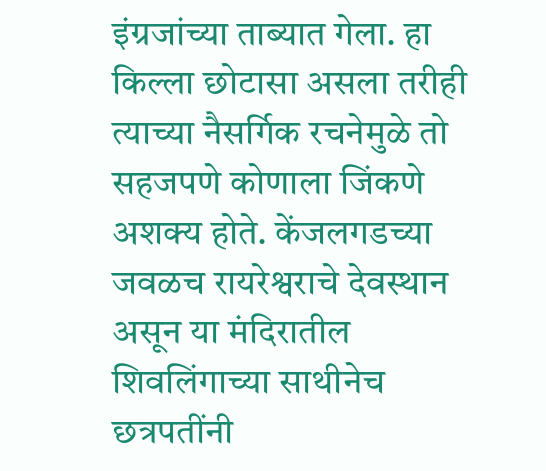इंग्रजांच्या ताब्यात गेला. हा किल्ला छोटासा असला तरीही त्याच्या नैसर्गिक रचनेमुळे तो सहजपणे कोणाला जिंकणे अशक्य होते. केंजलगडच्या जवळच रायरेश्वराचे देवस्थान असून या मंदिरातील शिवलिंगाच्या साथीनेच छत्रपतींनी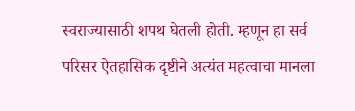स्वराज्यासाठी शपथ घेतली होती. म्हणून हा सर्व परिसर ऐतहासिक दृष्टीने अत्यंत महत्वाचा मानला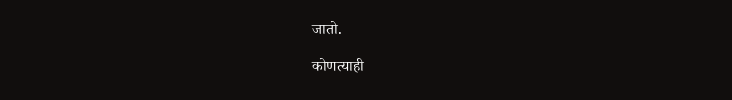जातो.

कोणत्याही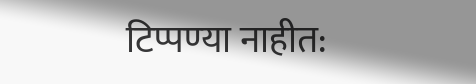टिप्पण्‍या नाहीत: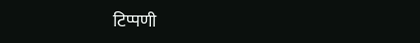टिप्पणी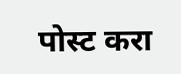पोस्ट करा